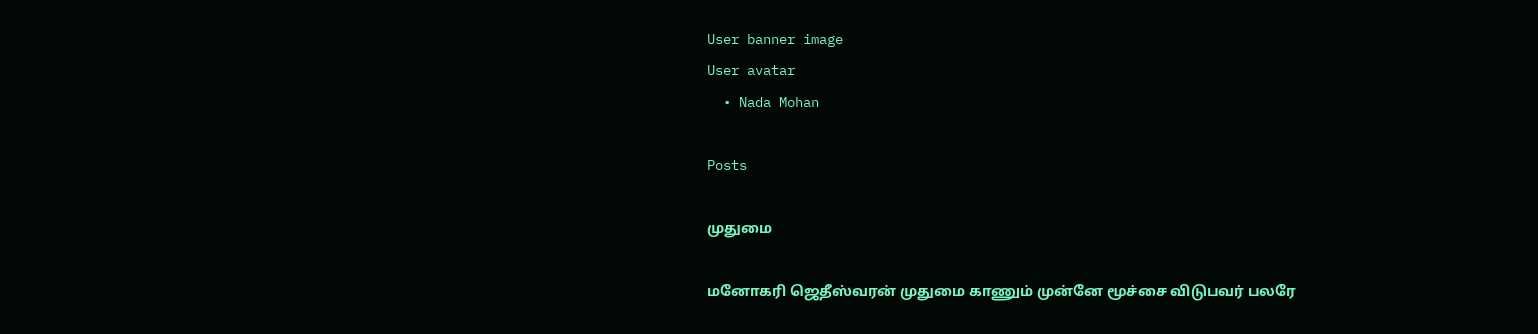User banner image
User avatar
  • Nada Mohan

Posts

முதுமை

மனோகரி ஜெதீஸ்வரன் முதுமை காணும் முன்னே மூச்சை விடுபவர் பலரே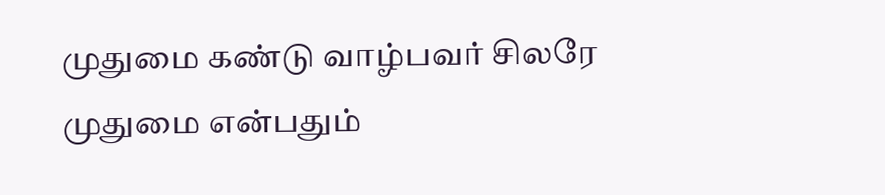முதுமை கண்டு வாழ்பவர் சிலரே முதுமை என்பதும்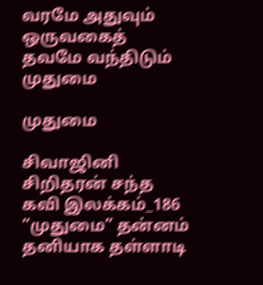வரமே அதுவும் ஒருவகைத் தவமே வந்திடும் முதுமை

முதுமை

சிவாஜினி சிறிதரன் சந்த கவி இலக்கம்_186 “முதுமை” தன்னம் தனியாக தள்ளாடி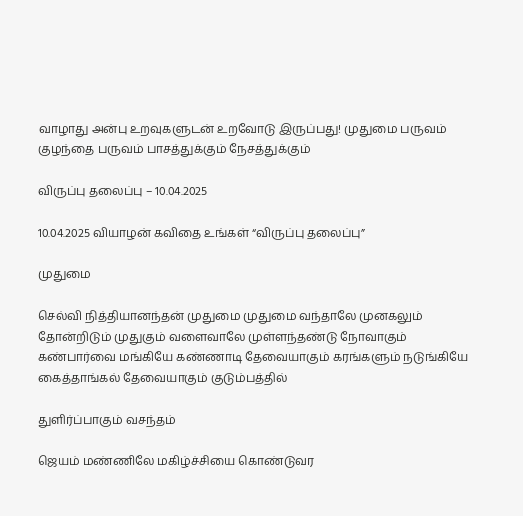வாழாது அன்பு உறவுகளுடன் உறவோடு இருப்பது! முதுமை பருவம் குழந்தை பருவம் பாசத்துக்கும் நேசத்துக்கும்

விருப்பு தலைப்பு – 10.04.2025

10.04.2025 வியாழன் கவிதை உங்கள் “விருப்பு தலைப்பு”

முதுமை

செல்வி நித்தியானந்தன் முதுமை முதுமை வந்தாலே முனகலும் தோன்றிடும் முதுகும் வளைவாலே முள்ளந்தண்டு நோவாகும் கண்பார்வை மங்கியே கண்ணாடி தேவையாகும் கரங்களும் நடுங்கியே கைத்தாங்கல் தேவையாகும் குடும்பத்தில்

துளிர்ப்பாகும் வசந்தம்

ஜெயம் மண்ணிலே மகிழ்ச்சியை கொண்டுவர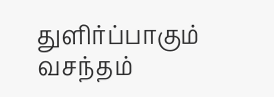துளிர்ப்பாகும் வசந்தம்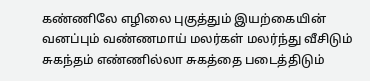கண்ணிலே எழிலை புகுத்தும் இயற்கையின் வனப்பும் வண்ணமாய் மலர்கள் மலர்ந்து வீசிடும் சுகந்தம் எண்ணில்லா சுகத்தை படைத்திடும்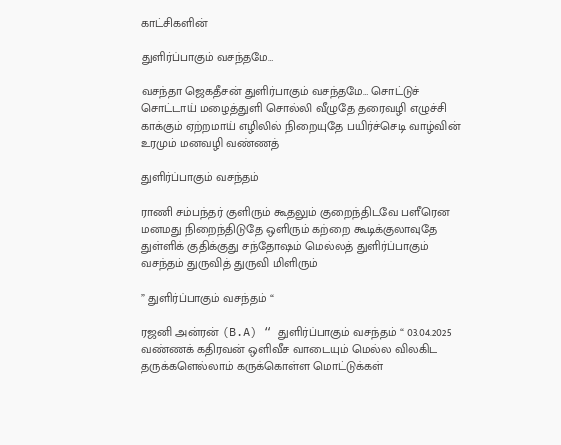காட்சிகளின்

துளிர்ப்பாகும் வசந்தமே…

வசந்தா ஜெகதீசன் துளிர்பாகும் வசந்தமே… சொட்டுச் சொட்டாய் மழைத்துளி சொல்லி வீழுதே தரைவழி எழுச்சி காக்கும் ஏற்றமாய் எழிலில் நிறையுதே பயிர்ச்செடி வாழ்வின் உரமும் மனவழி வண்ணத்

துளிர்ப்பாகும் வசந்தம்

ராணி சம்பந்தர் குளிரும் கூதலும் குறைந்திடவே பளீரென மனமது நிறைந்திடுதே ஒளிரும் கற்றை கூடிக்குலாவுதே துள்ளிக் குதிக்குது சந்தோஷம் மெல்லத் துளிர்ப்பாகும் வசந்தம் துருவித் துருவி மிளிரும்

” துளிர்ப்பாகும் வசந்தம் “

ரஜனி அன்ரன் (B.A) “ துளிர்ப்பாகும் வசந்தம் “ 03.04.2025 வண்ணக் கதிரவன் ஒளிவீச வாடையும் மெல்ல விலகிட தருக்களெல்லாம் கருக்கொள்ள மொட்டுக்கள்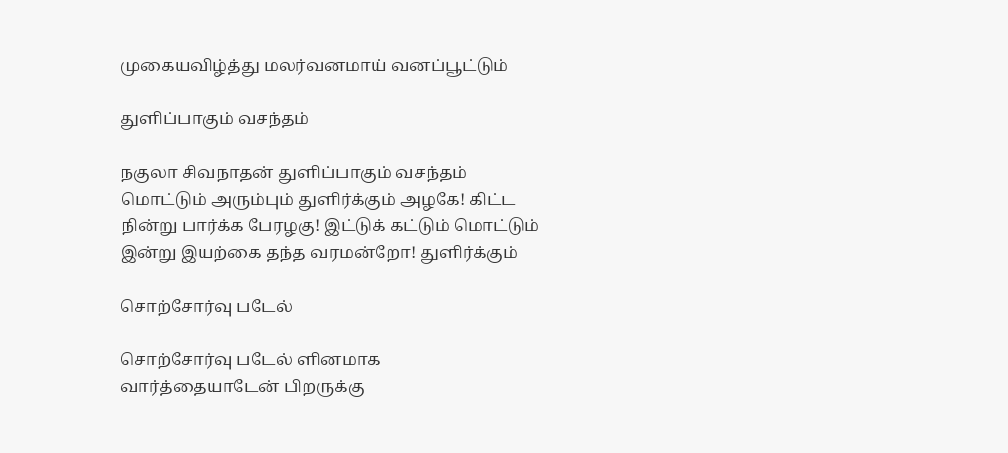முகையவிழ்த்து மலர்வனமாய் வனப்பூட்டும்

துளிப்பாகும் வசந்தம்

நகுலா சிவநாதன் துளிப்பாகும் வசந்தம் மொட்டும் அரும்பும் துளிர்க்கும் அழகே! கிட்ட நின்று பார்க்க பேரழகு! இட்டுக் கட்டும் மொட்டும் இன்று இயற்கை தந்த வரமன்றோ! துளிர்க்கும்

சொற்சோர்வு படேல்

சொற்சோர்வு படேல் ளினமாக வார்த்தையாடேன் பிறருக்கு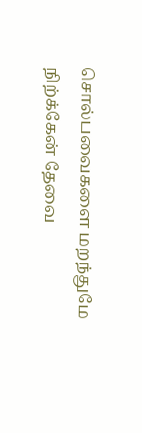சொல்பவைகளை மறந்துமே நிற்க்கேன் தேவை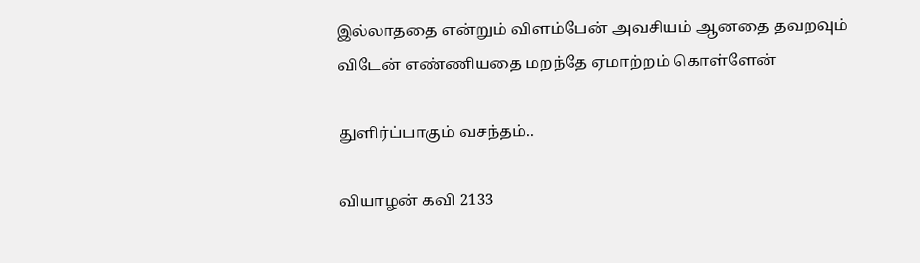இல்லாததை என்றும் விளம்பேன் அவசியம் ஆனதை தவறவும் விடேன் எண்ணியதை மறந்தே ஏமாற்றம் கொள்ளேன்

துளிர்ப்பாகும் வசந்தம்..

வியாழன் கவி 2133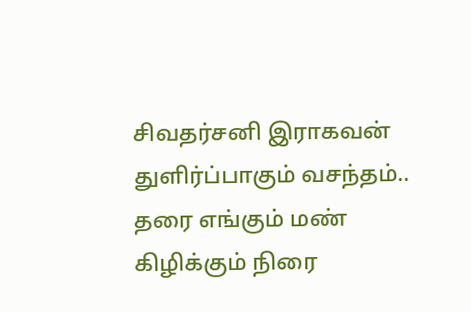சிவதர்சனி இராகவன் துளிர்ப்பாகும் வசந்தம்.. தரை எங்கும் மண் கிழிக்கும் நிரை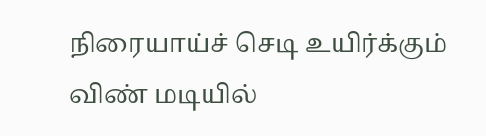நிரையாய்ச் செடி உயிர்க்கும் விண் மடியில்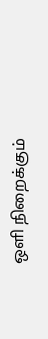ஒளி நிறைக்கும்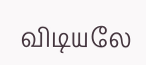விடியலே